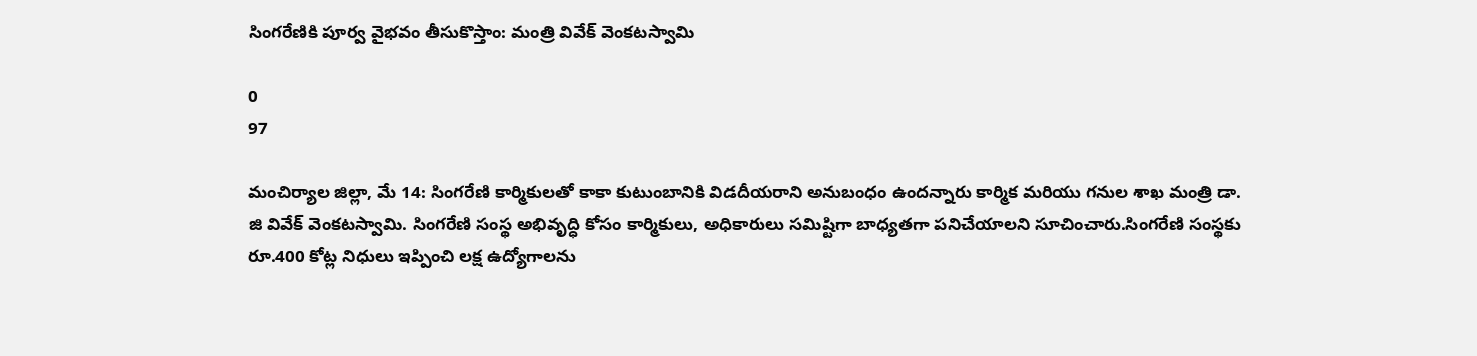సింగరేణికి పూర్వ వైభవం తీసుకొస్తాం: మంత్రి వివేక్ వెంకటస్వామి

0
97

మంచిర్యాల జిల్లా, మే 14: సింగరేణి కార్మికులతో కాకా కుటుంబానికి విడదీయరాని అనుబంధం ఉందన్నారు కార్మిక మరియు గనుల శాఖ మంత్రి డా. జి వివేక్ వెంకటస్వామి. సింగరేణి సంస్థ అభివృద్ధి కోసం కార్మికులు, అధికారులు సమిష్టిగా బాధ్యతగా పనిచేయాలని సూచించారు.సింగరేణి సంస్థకు రూ.400 కోట్ల నిధులు ఇప్పించి లక్ష ఉద్యోగాలను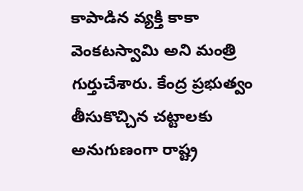కాపాడిన వ్యక్తి కాకా వెంకటస్వామి అని మంత్రి గుర్తుచేశారు. కేంద్ర ప్రభుత్వం తీసుకొచ్చిన చట్టాలకు అనుగుణంగా రాష్ట్ర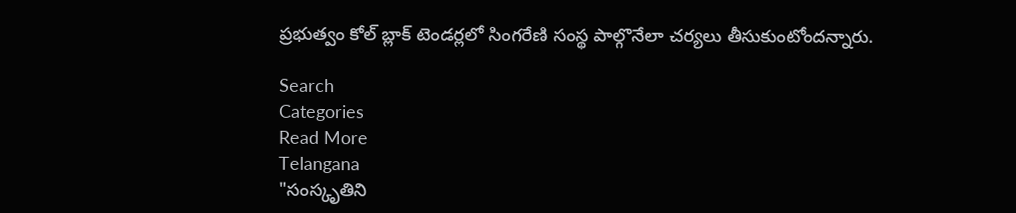ప్రభుత్వం కోల్ బ్లాక్ టెండర్లలో సింగరేణి సంస్థ పాల్గొనేలా చర్యలు తీసుకుంటోందన్నారు.

Search
Categories
Read More
Telangana
"సంస్కృతిని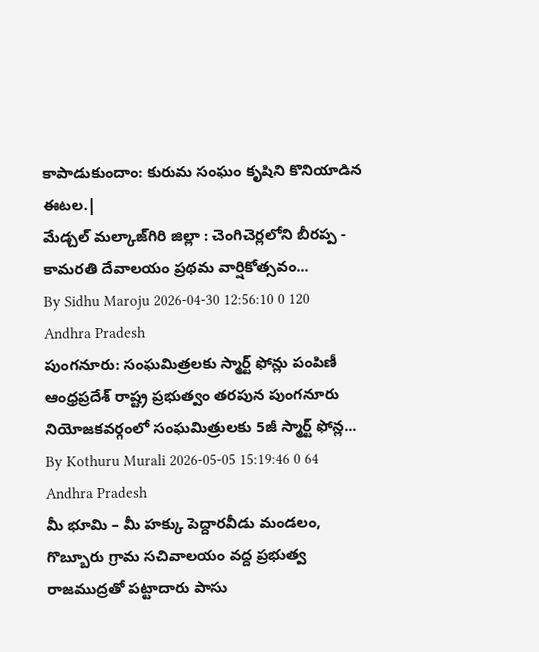కాపాడుకుందాం: కురుమ సంఘం కృషిని కొనియాడిన ఈటల.|
మేడ్చల్ మల్కాజ్‌గిరి జిల్లా : చెంగిచెర్లలోని బీరప్ప - కామరతి దేవాలయం ప్రథమ వార్షికోత్సవం...
By Sidhu Maroju 2026-04-30 12:56:10 0 120
Andhra Pradesh
పుంగనూరు: సంఘమిత్రలకు స్మార్ట్ ఫోన్లు పంపిణీ
ఆంధ్రప్రదేశ్ రాష్ట్ర ప్రభుత్వం తరపున పుంగనూరు నియోజకవర్గంలో సంఘమిత్రులకు 5జీ స్మార్ట్ ఫోన్ల...
By Kothuru Murali 2026-05-05 15:19:46 0 64
Andhra Pradesh
మీ భూమి – మీ హక్కు పెద్దారవీడు మండలం, గొబ్బూరు గ్రామ సచివాలయం వద్ద ప్రభుత్వ రాజముద్రతో పట్టాదారు పాసు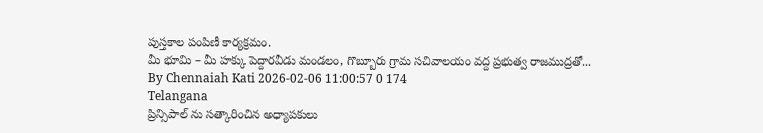పుస్తకాల పంపిణీ కార్యక్రమం.
మీ భూమి – మీ హక్కు పెద్దారవీడు మండలం, గొబ్బూరు గ్రామ సచివాలయం వద్ద ప్రభుత్వ రాజముద్రతో...
By Chennaiah Kati 2026-02-06 11:00:57 0 174
Telangana
ప్రిన్సిపాల్ ను సత్కారించిన అధ్యాపకులు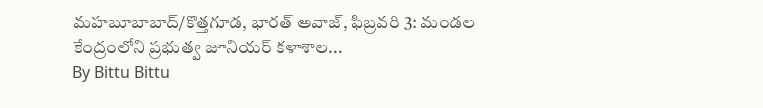మహబూబాబాద్/కొత్తగూడ, భారత్ అవాజ్, ఫిబ్రవరి 3: మండల కేంద్రంలోని ప్రభుత్వ జూనియర్ కళాశాల...
By Bittu Bittu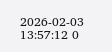2026-02-03 13:57:12 0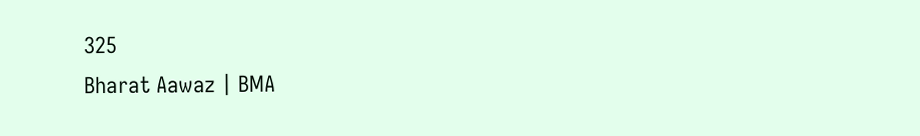325
Bharat Aawaz | BMA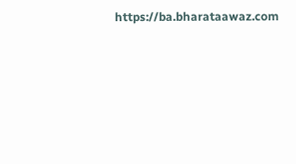https://ba.bharataawaz.com